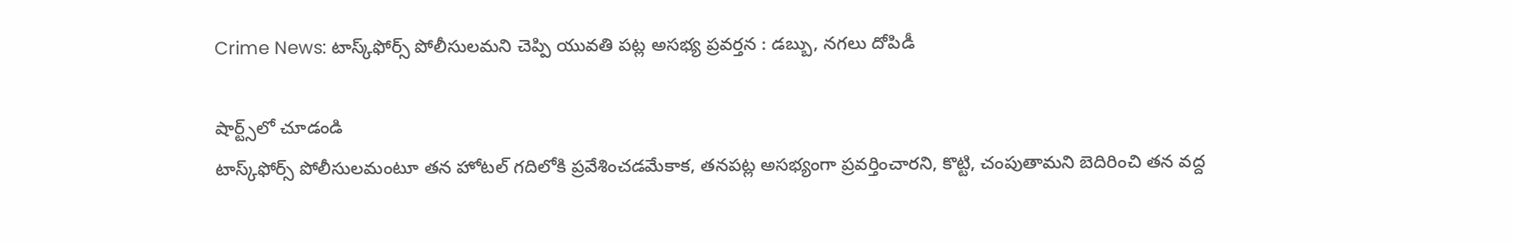Crime News: టాస్క్‌ఫోర్స్‌ పోలీసులమని చెప్పి యువతి పట్ల అసభ్య ప్రవర్తన : డబ్బు, నగలు దోపిడీ

షార్ట్స్‌లో చూడండి
టాస్క్‌ఫోర్స్‌ పోలీసులమంటూ తన హోటల్‌ గదిలోకి ప్రవేశించడమేకాక, తనపట్ల అసభ్యంగా ప్రవర్తించారని, కొట్టి, చంపుతామని బెదిరించి తన వద్ద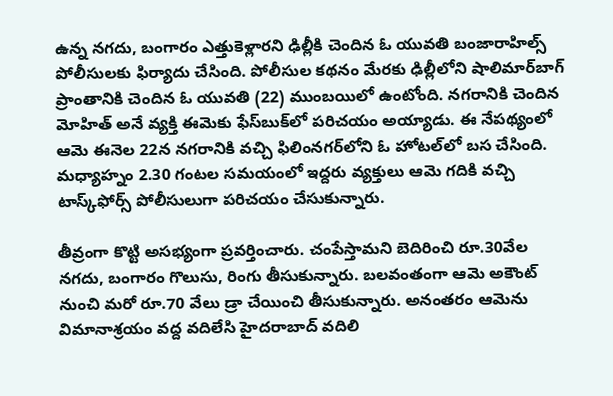ఉన్న నగదు, బంగారం ఎత్తుకెళ్లారని ఢిల్లీకి చెందిన ఓ యువతి బంజారాహిల్స్‌ పోలీసులకు ఫిర్యాదు చేసింది. పోలీసుల కథనం మేరకు ఢిల్లీలోని షాలిమార్‌బాగ్‌ ప్రాంతానికి చెందిన ఓ యువతి (22) ముంబయిలో ఉంటోంది. నగరానికి చెందిన మోహిత్‌ అనే వ్యక్తి ఈమెకు ఫేస్‌బుక్‌లో పరిచయం అయ్యాడు. ఈ నేపథ్యంలో ఆమె ఈనెల 22న నగరానికి వచ్చి ఫిలింనగర్‌లోని ఓ హోటల్‌లో బస చేసింది. మధ్యాహ్నం 2.30 గంటల సమయంలో ఇద్దరు వ్యక్తులు ఆమె గదికి వచ్చి టాస్క్‌ఫోర్స్‌ పోలీసులుగా పరిచయం చేసుకున్నారు.

తీవ్రంగా కొట్టి అసభ్యంగా ప్రవర్తించారు. చంపేస్తామని బెదిరించి రూ.30వేల నగదు, బంగారం గొలుసు, రింగు తీసుకున్నారు. బలవంతంగా ఆమె అకౌంట్‌ నుంచి మరో రూ.70 వేలు డ్రా చేయించి తీసుకున్నారు. అనంతరం ఆమెను విమానాశ్రయం వద్ద వదిలేసి హైదరాబాద్‌ వదిలి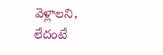వెళ్లాలని, లేదంటే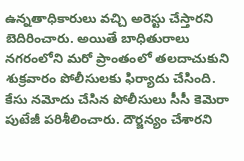ఉన్నతాధికారులు వచ్చి అరెస్టు చేస్తారని బెదిరించారు. అయితే బాధితురాలు నగరంలోని మరో ప్రాంతంలో తలదాచుకుని శుక్రవారం పోలీసులకు ఫిర్యాదు చేసింది. కేసు నమోదు చేసిన పోలీసులు సీసీ కెమెరా పుటేజీ పరిశీలించారు. దౌర్జన్యం చేశారని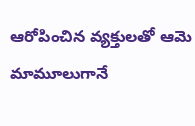ఆరోపించిన వ్యక్తులతో ఆమె మామూలుగానే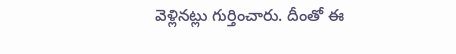వెళ్లినట్లు గుర్తించారు. దీంతో ఈ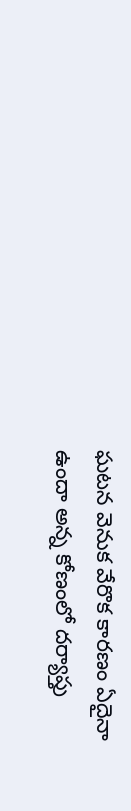ఘటన వెనుక వేరొక కారణం ఏదైనా ఉందా అన్న కోణంలో దర్యాప్తు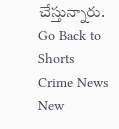చేస్తున్నారు.
Go Back to Shorts
Crime News
New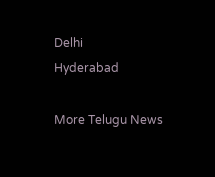Delhi
Hyderabad

More Telugu News